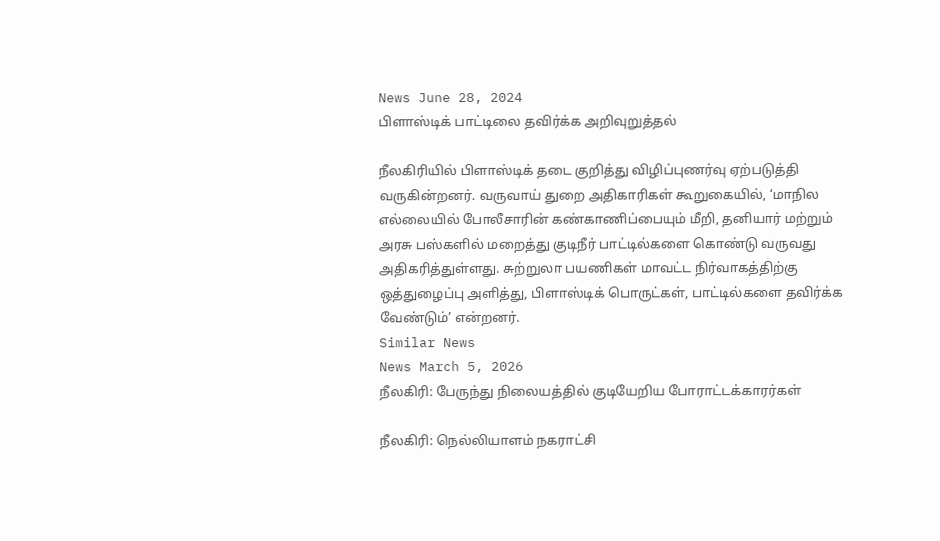News June 28, 2024
பிளாஸ்டிக் பாட்டிலை தவிர்க்க அறிவுறுத்தல்

நீலகிரியில் பிளாஸ்டிக் தடை குறித்து விழிப்புணர்வு ஏற்படுத்தி வருகின்றனர். வருவாய் துறை அதிகாரிகள் கூறுகையில், ‘மாநில எல்லையில் போலீசாரின் கண்காணிப்பையும் மீறி, தனியார் மற்றும் அரசு பஸ்களில் மறைத்து குடிநீர் பாட்டில்களை கொண்டு வருவது அதிகரித்துள்ளது. சுற்றுலா பயணிகள் மாவட்ட நிர்வாகத்திற்கு ஒத்துழைப்பு அளித்து, பிளாஸ்டிக் பொருட்கள், பாட்டில்களை தவிர்க்க வேண்டும்’ என்றனர்.
Similar News
News March 5, 2026
நீலகிரி: பேருந்து நிலையத்தில் குடியேறிய போராட்டக்காரர்கள்

நீலகிரி: நெல்லியாளம் நகராட்சி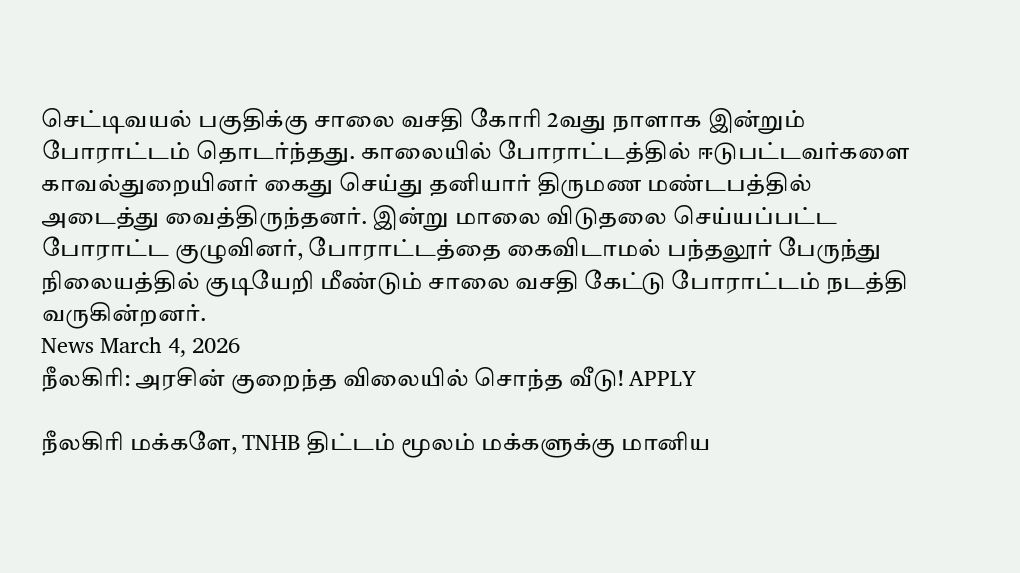செட்டிவயல் பகுதிக்கு சாலை வசதி கோரி 2வது நாளாக இன்றும் போராட்டம் தொடர்ந்தது. காலையில் போராட்டத்தில் ஈடுபட்டவர்களை காவல்துறையினர் கைது செய்து தனியார் திருமண மண்டபத்தில் அடைத்து வைத்திருந்தனர். இன்று மாலை விடுதலை செய்யப்பட்ட போராட்ட குழுவினர், போராட்டத்தை கைவிடாமல் பந்தலூர் பேருந்து நிலையத்தில் குடியேறி மீண்டும் சாலை வசதி கேட்டு போராட்டம் நடத்தி வருகின்றனர்.
News March 4, 2026
நீலகிரி: அரசின் குறைந்த விலையில் சொந்த வீடு! APPLY

நீலகிரி மக்களே, TNHB திட்டம் மூலம் மக்களுக்கு மானிய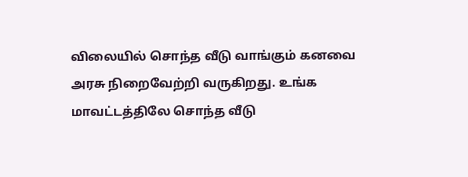விலையில் சொந்த வீடு வாங்கும் கனவை அரசு நிறைவேற்றி வருகிறது. உங்க மாவட்டத்திலே சொந்த வீடு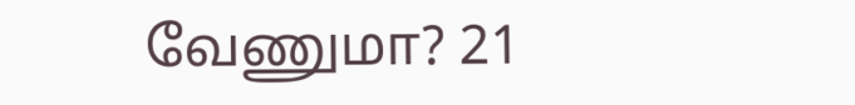வேணுமா? 21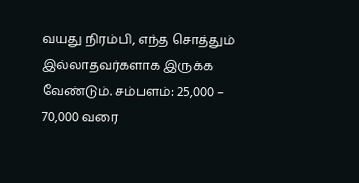வயது நிரம்பி, எந்த சொத்தும் இல்லாதவர்களாக இருக்க வேண்டும். சம்பளம்: 25,000 – 70,000 வரை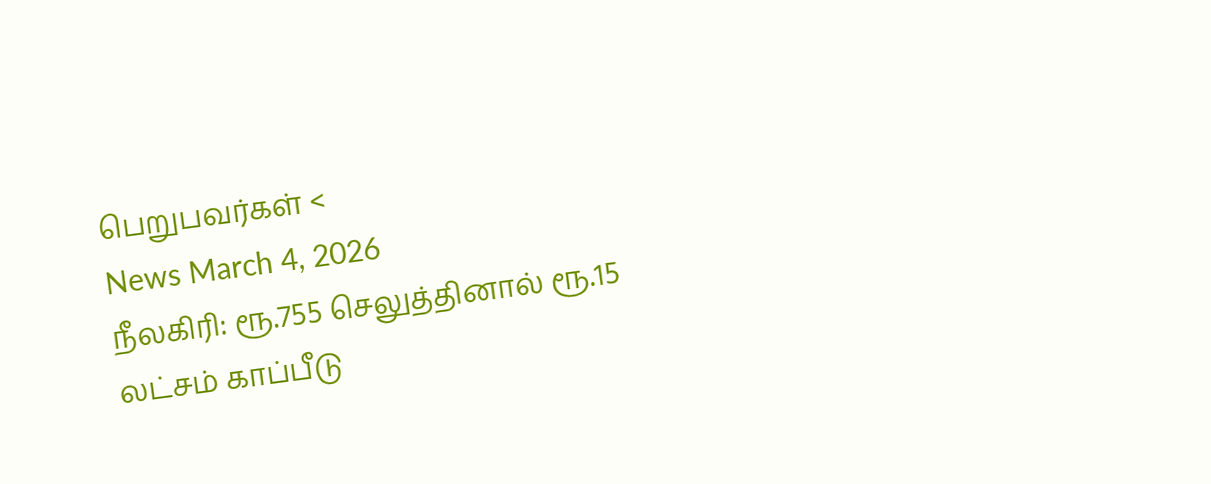பெறுபவர்கள் <
News March 4, 2026
நீலகிரி: ரூ.755 செலுத்தினால் ரூ.15 லட்சம் காப்பீடு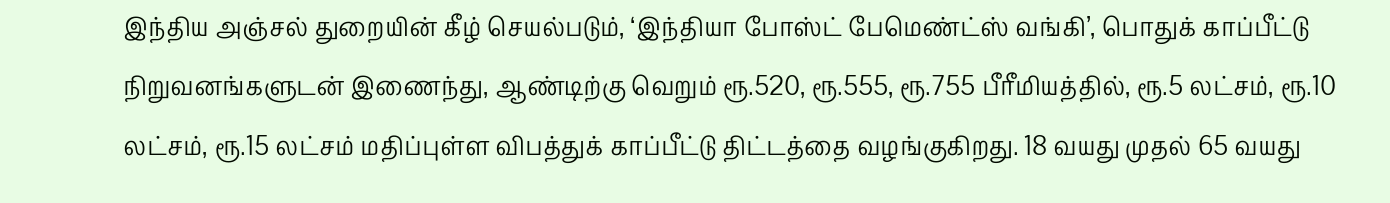இந்திய அஞ்சல் துறையின் கீழ் செயல்படும், ‘இந்தியா போஸ்ட் பேமெண்ட்ஸ் வங்கி’, பொதுக் காப்பீட்டு நிறுவனங்களுடன் இணைந்து, ஆண்டிற்கு வெறும் ரூ.520, ரூ.555, ரூ.755 பீரீமியத்தில், ரூ.5 லட்சம், ரூ.10 லட்சம், ரூ.15 லட்சம் மதிப்புள்ள விபத்துக் காப்பீட்டு திட்டத்தை வழங்குகிறது. 18 வயது முதல் 65 வயது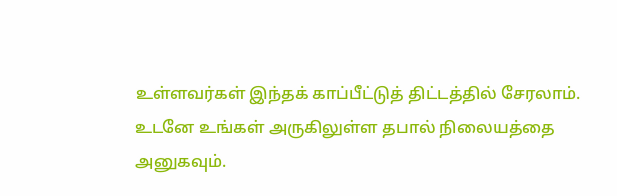உள்ளவர்கள் இந்தக் காப்பீட்டுத் திட்டத்தில் சேரலாம். உடனே உங்கள் அருகிலுள்ள தபால் நிலையத்தை அனுகவும்.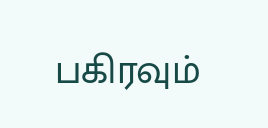பகிரவும்